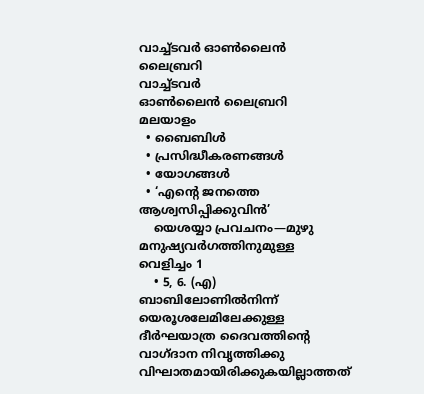വാച്ച്ടവര്‍ ഓണ്‍ലൈന്‍ ലൈബ്രറി
വാച്ച്ടവര്‍
ഓണ്‍ലൈന്‍ ലൈബ്രറി
മലയാളം
  • ബൈബിൾ
  • പ്രസിദ്ധീകരണങ്ങൾ
  • യോഗങ്ങൾ
  • ‘എന്റെ ജനത്തെ ആശ്വസിപ്പിക്കുവിൻ’
    യെശയ്യാ പ്രവചനം—മുഴു മനുഷ്യവർഗത്തിനുമുള്ള വെളിച്ചം 1
    • 5, 6. (എ) ബാബിലോണിൽനിന്ന്‌ യെരൂശലേമിലേക്കുള്ള ദീർഘയാത്ര ദൈവത്തിന്റെ വാഗ്‌ദാന നിവൃത്തിക്കു വിഘാതമായിരിക്കുകയില്ലാത്തത്‌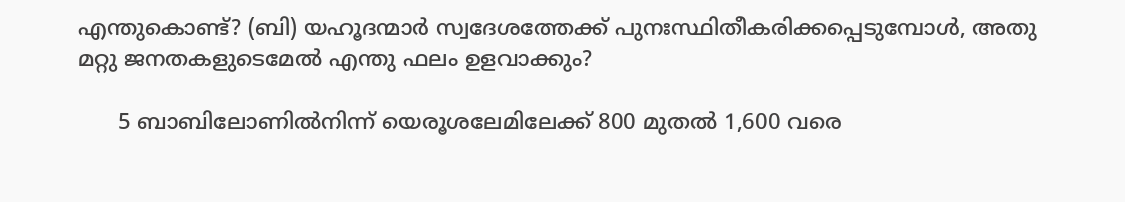എന്തുകൊണ്ട്‌? (ബി) യഹൂദന്മാർ സ്വദേശത്തേക്ക്‌ പുനഃസ്ഥിതീകരിക്കപ്പെടുമ്പോൾ, അതു മറ്റു ജനതകളുടെമേൽ എന്തു ഫലം ഉളവാക്കും?

      5 ബാബിലോണിൽനിന്ന്‌ യെരൂശലേമിലേക്ക്‌ 800 മുതൽ 1,600 വരെ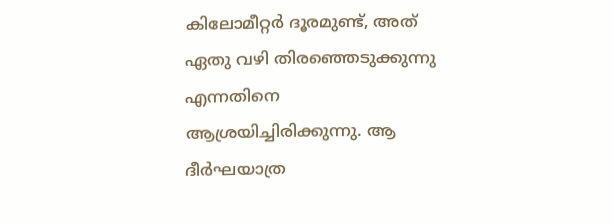കിലോമീറ്റർ ദൂരമുണ്ട്‌, അത്‌ ഏതു വഴി തിരഞ്ഞെടുക്കുന്നു എന്നതിനെ ആശ്രയിച്ചിരിക്കുന്നു. ആ ദീർഘയാത്ര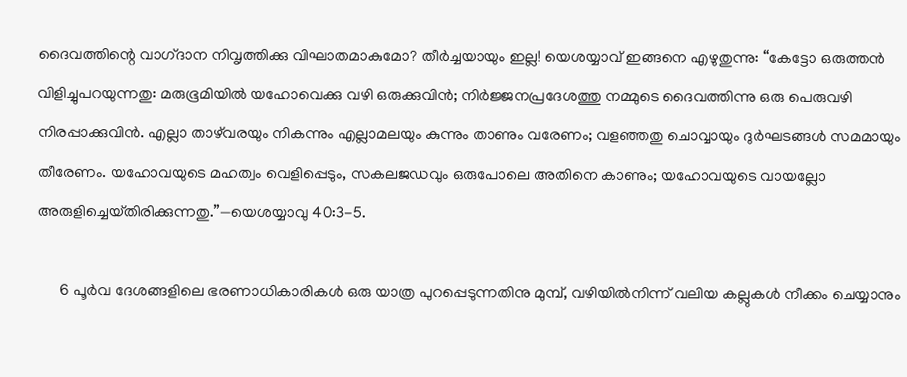ദൈവത്തിന്റെ വാഗ്‌ദാന നിവൃത്തിക്കു വിഘാതമാകുമോ? തീർച്ചയായും ഇല്ല! യെശയ്യാവ്‌ ഇങ്ങനെ എഴുതുന്നു: “കേട്ടോ ഒരുത്തൻ വിളിച്ചുപറയുന്നതു: മരുഭൂമിയിൽ യഹോവെക്കു വഴി ഒരുക്കുവിൻ; നിർജ്ജനപ്രദേശത്തു നമ്മുടെ ദൈവത്തിന്നു ഒരു പെരുവഴി നിരപ്പാക്കുവിൻ. എല്ലാ താഴ്‌വരയും നികന്നും എല്ലാമലയും കുന്നും താണും വരേണം; വളഞ്ഞതു ചൊവ്വായും ദുർഘടങ്ങൾ സമമായും തീരേണം. യഹോവയുടെ മഹത്വം വെളിപ്പെടും, സകലജഡവും ഒരുപോലെ അതിനെ കാണും; യഹോവയുടെ വായല്ലോ അരുളിച്ചെയ്‌തിരിക്കുന്നതു.”—യെശയ്യാവു 40:3-5.

      6 പൂർവ ദേശങ്ങളിലെ ഭരണാധികാരികൾ ഒരു യാത്ര പുറപ്പെടുന്നതിനു മുമ്പ്‌, വഴിയിൽനിന്ന്‌ വലിയ കല്ലുകൾ നീക്കം ചെയ്യാനും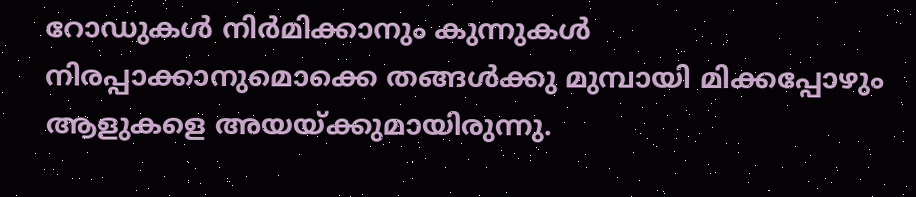റോഡുകൾ നിർമിക്കാനും കുന്നുകൾ നിരപ്പാക്കാനുമൊക്കെ തങ്ങൾക്കു മുമ്പായി മിക്കപ്പോഴും ആളുകളെ അയയ്‌ക്കുമായിരുന്നു.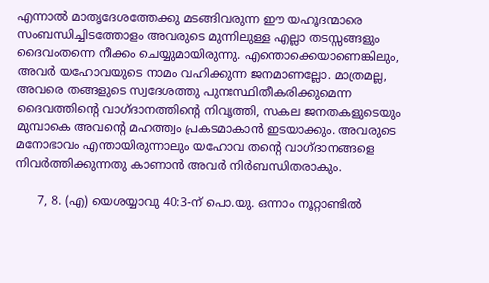എന്നാൽ മാതൃദേശത്തേക്കു മടങ്ങിവരുന്ന ഈ യഹൂദന്മാരെ സംബന്ധിച്ചിടത്തോളം അവരുടെ മുന്നിലുള്ള എല്ലാ തടസ്സങ്ങളും ദൈവംതന്നെ നീക്കം ചെയ്യുമായിരുന്നു. എന്തൊക്കെയാണെങ്കിലും, അവർ യഹോവയുടെ നാമം വഹിക്കുന്ന ജനമാണല്ലോ. മാത്രമല്ല, അവരെ തങ്ങളുടെ സ്വദേശത്തു പുനഃസ്ഥിതീകരിക്കുമെന്ന ദൈവത്തിന്റെ വാഗ്‌ദാനത്തിന്റെ നിവൃത്തി, സകല ജനതകളുടെയും മുമ്പാകെ അവന്റെ മഹത്ത്വം പ്രകടമാകാൻ ഇടയാക്കും. അവരുടെ മനോഭാവം എന്തായിരുന്നാലും യഹോവ തന്റെ വാഗ്‌ദാനങ്ങളെ നിവർത്തിക്കുന്നതു കാണാൻ അവർ നിർബന്ധിതരാകും.

      7, 8. (എ) യെശയ്യാവു 40:3-ന്‌ പൊ.യു. ഒന്നാം നൂറ്റാണ്ടിൽ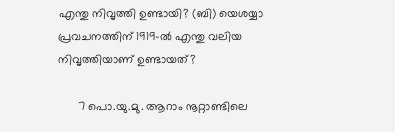എന്തു നിവൃത്തി ഉണ്ടായി? (ബി) യെശയ്യാ പ്രവചനത്തിന്‌ 1919-ൽ എന്തു വലിയ നിവൃത്തിയാണ്‌ ഉണ്ടായത്‌?

      7 പൊ.യു.മു. ആറാം നൂറ്റാണ്ടിലെ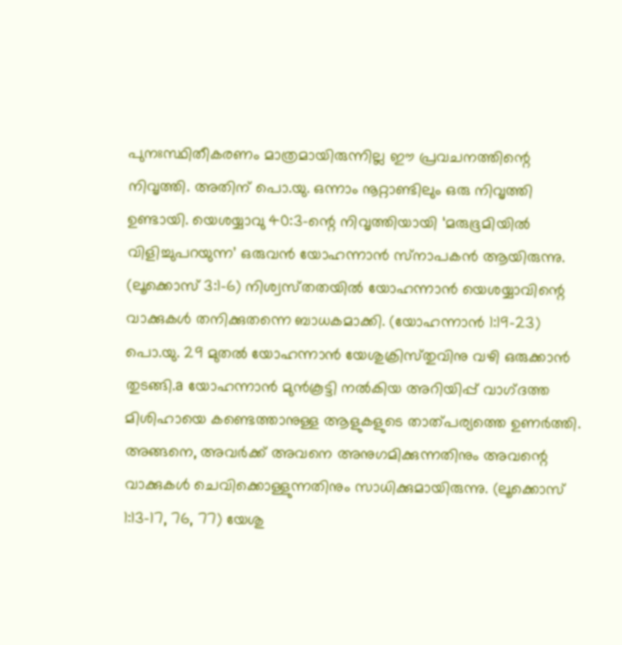പുനഃസ്ഥിതീകരണം മാത്രമായിരുന്നില്ല ഈ പ്രവചനത്തിന്റെ നിവൃത്തി. അതിന്‌ പൊ.യു. ഒന്നാം നൂറ്റാണ്ടിലും ഒരു നിവൃത്തി ഉണ്ടായി. യെശയ്യാവു 40:3-ന്റെ നിവൃത്തിയായി ‘മരുഭൂമിയിൽ വിളിച്ചുപറയുന്ന’ ഒരുവൻ യോഹന്നാൻ സ്‌നാപകൻ ആയിരുന്നു. (ലൂക്കൊസ്‌ 3:1-6) നിശ്വസ്‌തതയിൽ യോഹന്നാൻ യെശയ്യാവിന്റെ വാക്കുകൾ തനിക്കുതന്നെ ബാധകമാക്കി. (യോഹന്നാൻ 1:19-23) പൊ.യു. 29 മുതൽ യോഹന്നാൻ യേശുക്രിസ്‌തുവിനു വഴി ഒരുക്കാൻ തുടങ്ങി.a യോഹന്നാൻ മുൻകൂട്ടി നൽകിയ അറിയിപ്പ്‌ വാഗ്‌ദത്ത മിശിഹായെ കണ്ടെത്താനുള്ള ആളുകളുടെ താത്‌പര്യത്തെ ഉണർത്തി. അങ്ങനെ, അവർക്ക്‌ അവനെ അനുഗമിക്കുന്നതിനും അവന്റെ വാക്കുകൾ ചെവിക്കൊള്ളുന്നതിനും സാധിക്കുമായിരുന്നു. (ലൂക്കൊസ്‌ 1:13-17, 76, 77) യേശു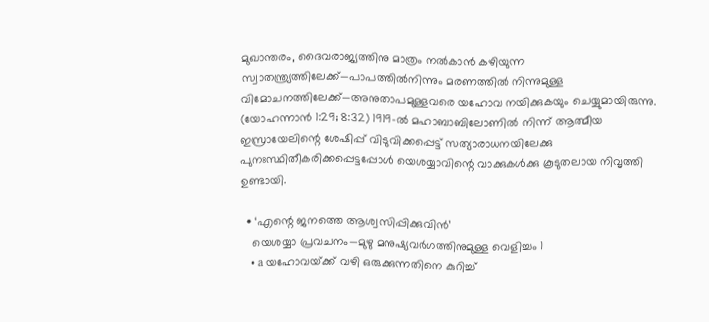മുഖാന്തരം, ദൈവരാജ്യത്തിനു മാത്രം നൽകാൻ കഴിയുന്ന സ്വാതന്ത്ര്യത്തിലേക്ക്‌—പാപത്തിൽനിന്നും മരണത്തിൽ നിന്നുമുള്ള വിമോചനത്തിലേക്ക്‌—അനുതാപമുള്ളവരെ യഹോവ നയിക്കുകയും ചെയ്യുമായിരുന്നു. (യോഹന്നാൻ 1:29; 8:32) 1919-ൽ മഹാബാബിലോണിൽ നിന്ന്‌ ആത്മീയ ഇസ്രായേലിന്റെ ശേഷിപ്പ്‌ വിടുവിക്കപ്പെട്ട്‌ സത്യാരാധനയിലേക്കു പുനഃസ്ഥിതീകരിക്കപ്പെട്ടപ്പോൾ യെശയ്യാവിന്റെ വാക്കുകൾക്കു കൂടുതലായ നിവൃത്തി ഉണ്ടായി.

  • ‘എന്റെ ജനത്തെ ആശ്വസിപ്പിക്കുവിൻ’
    യെശയ്യാ പ്രവചനം—മുഴു മനുഷ്യവർഗത്തിനുമുള്ള വെളിച്ചം 1
    • a യഹോവയ്‌ക്ക്‌ വഴി ഒരുക്കുന്നതിനെ കുറിച്ച്‌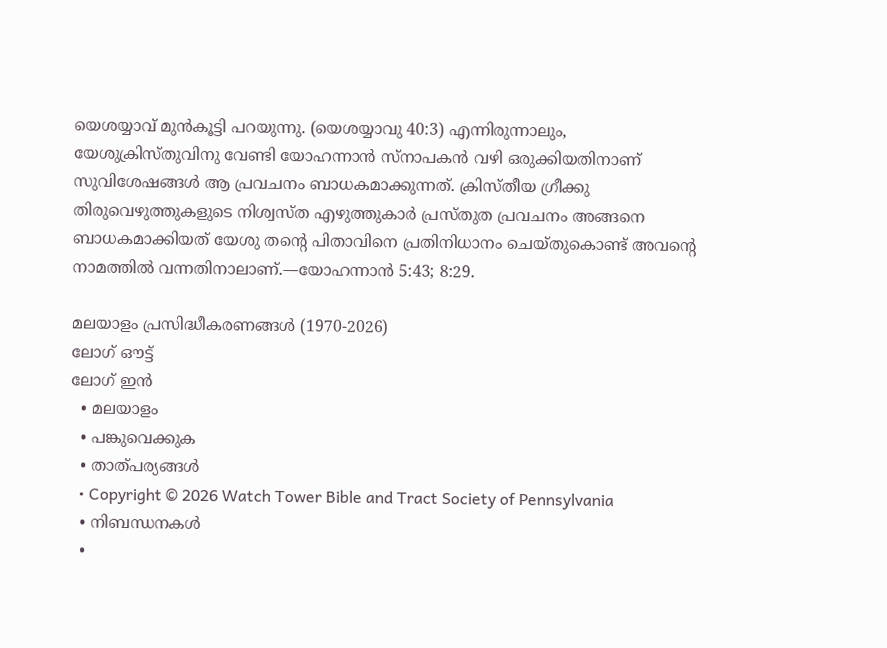യെശയ്യാവ്‌ മുൻകൂട്ടി പറയുന്നു. (യെശയ്യാവു 40:3) എന്നിരുന്നാലും, യേശുക്രിസ്‌തുവിനു വേണ്ടി യോഹന്നാൻ സ്‌നാപകൻ വഴി ഒരുക്കിയതിനാണ്‌ സുവിശേഷങ്ങൾ ആ പ്രവചനം ബാധകമാക്കുന്നത്‌. ക്രിസ്‌തീയ ഗ്രീക്കു തിരുവെഴുത്തുകളുടെ നിശ്വസ്‌ത എഴുത്തുകാർ പ്രസ്‌തുത പ്രവചനം അങ്ങനെ ബാധകമാക്കിയത്‌ യേശു തന്റെ പിതാവിനെ പ്രതിനിധാനം ചെയ്‌തുകൊണ്ട്‌ അവന്റെ നാമത്തിൽ വന്നതിനാലാണ്‌.—യോഹന്നാൻ 5:43; 8:29.

മലയാളം പ്രസിദ്ധീകരണങ്ങൾ (1970-2026)
ലോഗ് ഔട്ട്
ലോഗ് ഇൻ
  • മലയാളം
  • പങ്കുവെക്കുക
  • താത്പര്യങ്ങൾ
  • Copyright © 2026 Watch Tower Bible and Tract Society of Pennsylvania
  • നിബന്ധനകള്‍
  •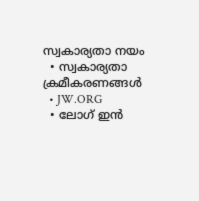സ്വകാര്യതാ നയം
  • സ്വകാര്യതാ ക്രമീകരണങ്ങൾ
  • JW.ORG
  • ലോഗ് ഇൻ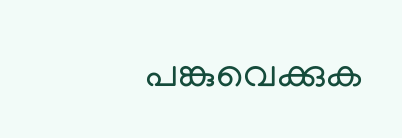പങ്കുവെക്കുക